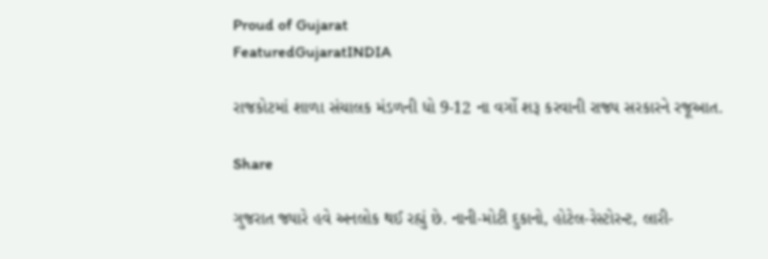Proud of Gujarat
FeaturedGujaratINDIA

રાજકોટમાં શાળા સંચાલક મંડળની ધો 9-12 ના વર્ગો શરૂ કરવાની રાજ્ય સરકારને રજૂઆત.

Share

ગુજરાત જ્યારે હવે અનલોક થઈ રહ્યું છે. નાની-મોટી દુકાનો, હોટેલ-રેસ્ટોરન્ટ, લારી-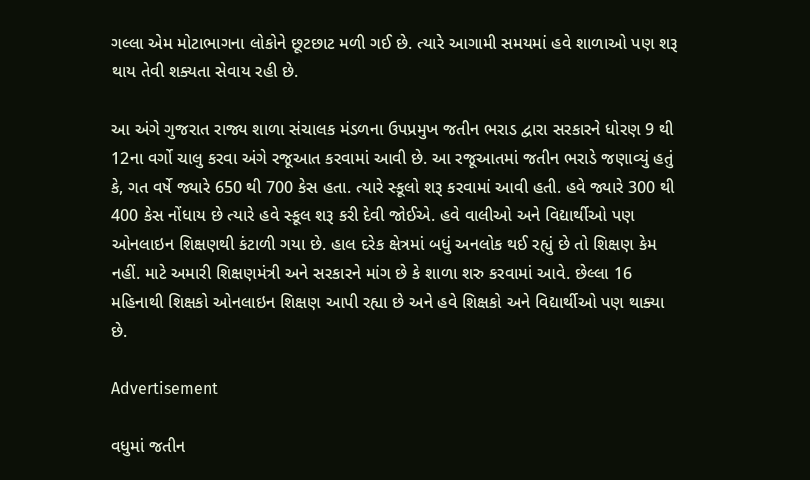ગલ્લા એમ મોટાભાગના લોકોને છૂટછાટ મળી ગઈ છે. ત્યારે આગામી સમયમાં હવે શાળાઓ પણ શરૂ થાય તેવી શક્યતા સેવાય રહી છે.

આ અંગે ગુજરાત રાજ્ય શાળા સંચાલક મંડળના ઉપપ્રમુખ જતીન ભરાડ દ્વારા સરકારને ધોરણ 9 થી 12ના વર્ગો ચાલુ કરવા અંગે રજૂઆત કરવામાં આવી છે. આ રજૂઆતમાં જતીન ભરાડે જણાવ્યું હતું કે, ગત વર્ષે જ્યારે 650 થી 700 કેસ હતા. ત્યારે સ્કૂલો શરૂ કરવામાં આવી હતી. હવે જ્યારે 300 થી 400 કેસ નોંધાય છે ત્યારે હવે સ્કૂલ શરૂ કરી દેવી જોઈએ. હવે વાલીઓ અને વિદ્યાર્થીઓ પણ ઓનલાઇન શિક્ષણથી કંટાળી ગયા છે. હાલ દરેક ક્ષેત્રમાં બધું અનલોક થઈ રહ્યું છે તો શિક્ષણ કેમ નહીં. માટે અમારી શિક્ષણમંત્રી અને સરકારને માંગ છે કે શાળા શરુ કરવામાં આવે. છેલ્લા 16 મહિનાથી શિક્ષકો ઓનલાઇન શિક્ષણ આપી રહ્યા છે અને હવે શિક્ષકો અને વિદ્યાર્થીઓ પણ થાક્યા છે.

Advertisement

વધુમાં જતીન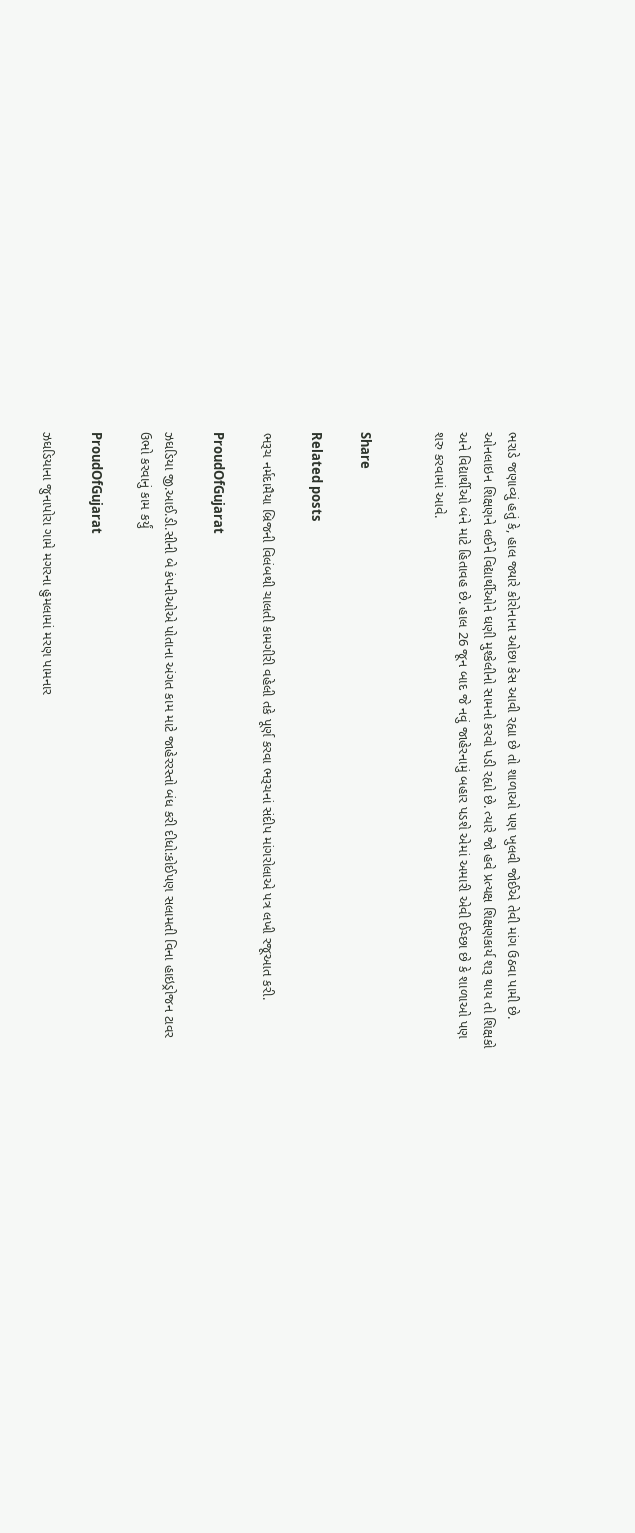ભરાડે જણાવ્યું હતું કે, હાલ જ્યારે કોરોનાના ઓછા કેસ આવી રહ્યા છે તો શાળાઓ પણ ખુલવી જોઈએ તેવી માંગ ઉઠવા પામી છે. ઓનલાઇન શિક્ષણને લઈને વિદ્યાર્થીઓને ઘણી મુશ્કેલીનો સામનો કરવો પડી રહ્યો છે. ત્યારે જો હવે પ્રત્યક્ષ શિક્ષણકાર્ય શરૂ થાય તો શિક્ષકો અને વિદ્યાર્થીઓ બંને માટે હિતાવહ છે. હાલ 26 જૂન બાદ જે નવું જાહેરનામું બહાર પડશે એમાં અમારી એવી ઈચ્છા છે કે શાળાઓ પણ શરુ કરવામાં આવે.


Share

Related posts

ભરૂચ નર્મદામૈયા બ્રિજની વિલંબથી ચાલતી કામગીરી વહેલી તકે પૂર્ણ કરવા ભરૂચનાં સંદીપ માંગરોલાએ પત્ર લખી રજૂઆત કરી.

ProudOfGujarat

ઝઘડિયા જી.આઈ.ડી.સીની બે કંપનીઓએ પોતાના અંગત કામ માટે જાહેરરસ્તો બંધ કરી દીધો:કોઈપણ સલામતી વિના હાઇડ્રોજન ટાવર ઉભો કરવાનું કામ કર્યું

ProudOfGujarat

ઝઘડિયાના જુનાપોરા ગામે મગરના હુમલામાં મરણ પામનાર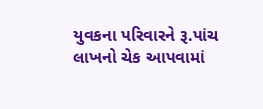યુવકના પરિવારને રૂ.પાંચ લાખનો ચેક આપવામાં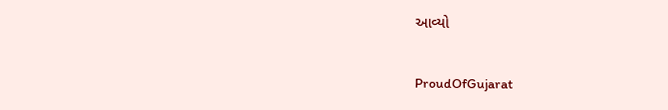આવ્યો

ProudOfGujarat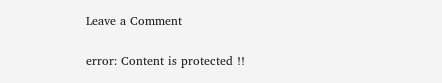Leave a Comment

error: Content is protected !!